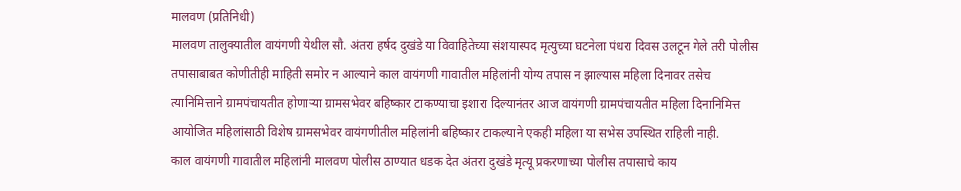मालवण (प्रतिनिधी)
मालवण तालुक्यातील वायंगणी येथील सौ. अंतरा हर्षद दुखंडे या विवाहितेच्या संशयास्पद मृत्युच्या घटनेला पंधरा दिवस उलटून गेले तरी पोलीस तपासाबाबत कोणीतीही माहिती समोर न आल्याने काल वायंगणी गावातील महिलांनी योग्य तपास न झाल्यास महिला दिनावर तसेच त्यानिमित्ताने ग्रामपंचायतीत होणाऱ्या ग्रामसभेवर बहिष्कार टाकण्याचा इशारा दिल्यानंतर आज वायंगणी ग्रामपंचायतीत महिला दिनानिमित्त आयोजित महिलांसाठी विशेष ग्रामसभेवर वायंगणीतील महिलांनी बहिष्कार टाकल्याने एकही महिला या सभेस उपस्थित राहिली नाही.
काल वायंगणी गावातील महिलांनी मालवण पोलीस ठाण्यात धडक देत अंतरा दुखंडे मृत्यू प्रकरणाच्या पोलीस तपासाचे काय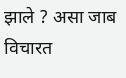झाले ? असा जाब विचारत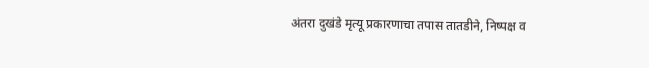अंतरा दुखंडे मृत्यू प्रकारणाचा तपास तातडीने, निष्पक्ष व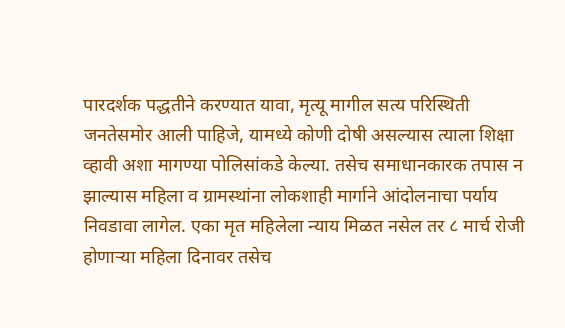पारदर्शक पद्धतीने करण्यात यावा, मृत्यू मागील सत्य परिस्थिती जनतेसमोर आली पाहिजे, यामध्ये कोणी दोषी असल्यास त्याला शिक्षा व्हावी अशा मागण्या पोलिसांकडे केल्या. तसेच समाधानकारक तपास न झाल्यास महिला व ग्रामस्थांना लोकशाही मार्गाने आंदोलनाचा पर्याय निवडावा लागेल. एका मृत महिलेला न्याय मिळत नसेल तर ८ मार्च रोजी होणाऱ्या महिला दिनावर तसेच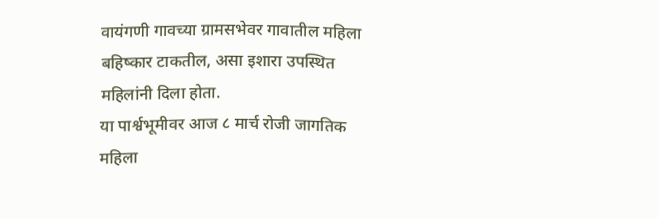वायंगणी गावच्या ग्रामसभेवर गावातील महिला बहिष्कार टाकतील, असा इशारा उपस्थित महिलांनी दिला होता.
या पार्श्वभूमीवर आज ८ मार्च रोजी जागतिक महिला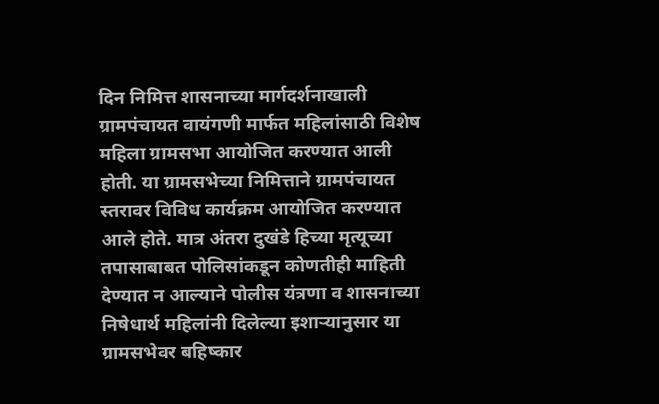दिन निमित्त शासनाच्या मार्गदर्शनाखाली ग्रामपंचायत वायंगणी मार्फत महिलांसाठी विशेष महिला ग्रामसभा आयोजित करण्यात आली होती. या ग्रामसभेच्या निमित्ताने ग्रामपंचायत स्तरावर विविध कार्यक्रम आयोजित करण्यात आले होते. मात्र अंतरा दुखंडे हिच्या मृत्यूच्या तपासाबाबत पोलिसांकडून कोणतीही माहिती देण्यात न आल्याने पोलीस यंत्रणा व शासनाच्या निषेधार्थ महिलांनी दिलेल्या इशाऱ्यानुसार या ग्रामसभेवर बहिष्कार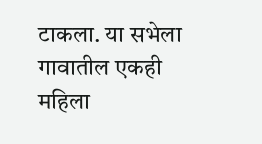टाकला. या सभेला गावातील एकही महिला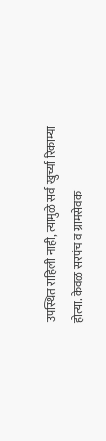उपस्थित राहिली नाही, त्यामुळे सर्व खुर्च्या रिकाम्या होत्या. केवळ सरपंच व ग्रामसेवक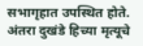सभागृहात उपस्थित होते. अंतरा दुखंडे हिच्या मृत्यूचे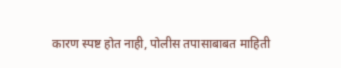कारण स्पष्ट होत नाही, पोलीस तपासाबाबत माहिती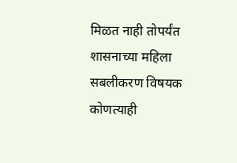मिळत नाही तोपर्यंत शासनाच्या महिला सबलीकरण विषयक कोणत्याही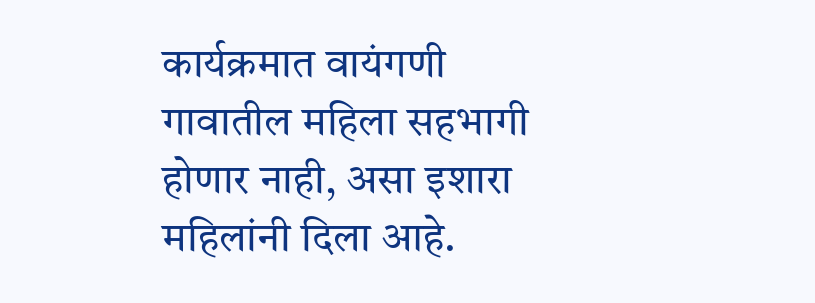कार्यक्रमात वायंगणी गावातील महिला सहभागी होणार नाही, असा इशारा महिलांनी दिला आहे.